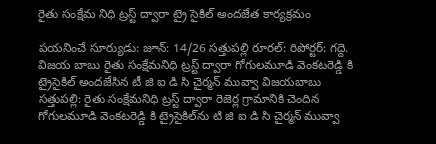రైతు సంక్షేమ నిధి ట్రస్ట్ ద్వారా ట్రై సైకిల్ అందజేత కార్యక్రమం

పయనించే సూర్యుడు: జూన్: 14/26 సత్తుపల్లి రూరల్: రిపోర్టర్: గద్దె. విజయ బాబు రైతు సంక్షేమనిధి ట్రస్ట్ ద్వారా గోగులమూడి వెంకటరెడ్డి కి ట్రైసైకిల్ అందజేసిన టీ జి ఐ డి సి చైర్మన్ మువ్వా విజయబాబు సత్తుపల్లి: రైతు సంక్షేమనిధి ట్రస్ట్ ద్వారా రెజెర్ల గ్రామానికి చెందిన గోగులమూడి వెంకటరెడ్డి కి ట్రైసైకిల్‌ను టి జి ఐ డి సి చైర్మన్ మువ్వా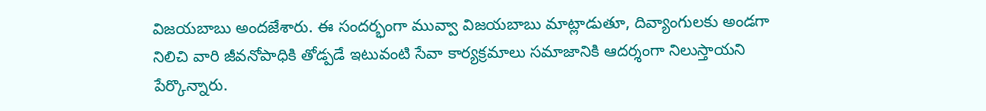విజయబాబు అందజేశారు. ఈ సందర్భంగా మువ్వా విజయబాబు మాట్లాడుతూ, దివ్యాంగులకు అండగా నిలిచి వారి జీవనోపాధికి తోడ్పడే ఇటువంటి సేవా కార్యక్రమాలు సమాజానికి ఆదర్శంగా నిలుస్తాయని పేర్కొన్నారు.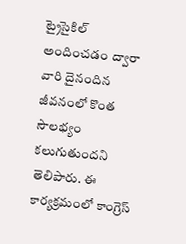ట్రైసైకిల్ అందించడం ద్వారా వారి దైనందిన జీవనంలో కొంత సౌలభ్యం కలుగుతుందని తెలిపారు. ఈ కార్యక్రమంలో కాంగ్రెస్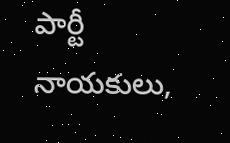పార్టీ నాయకులు,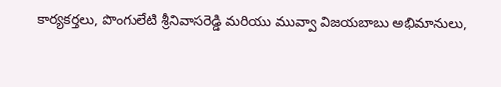కార్యకర్తలు, పొంగులేటి శ్రీనివాసరెడ్డి మరియు మువ్వా విజయబాబు అభిమానులు,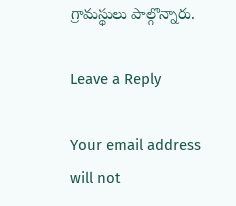గ్రామస్థులు పాల్గొన్నారు.

Leave a Reply

Your email address will not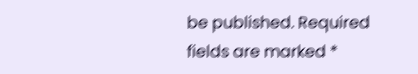be published. Required fields are marked *